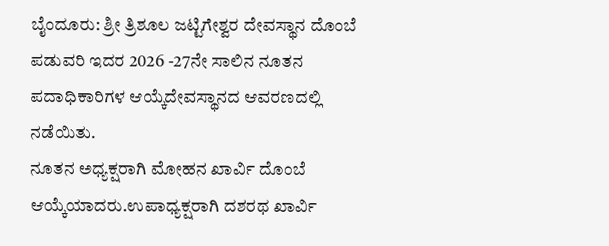ಬೈಂದೂರು: ಶ್ರೀ ತ್ರಿಶೂಲ ಜಟ್ಟಿಗೇಶ್ವರ ದೇವಸ್ಥಾನ ದೊಂಬೆ ಪಡುವರಿ ಇದರ 2026 -27ನೇ ಸಾಲಿನ ನೂತನ ಪದಾಧಿಕಾರಿಗಳ ಆಯ್ಕೆದೇವಸ್ಥಾನದ ಆವರಣದಲ್ಲಿ ನಡೆಯಿತು.
ನೂತನ ಅಧ್ಯಕ್ಷರಾಗಿ ಮೋಹನ ಖಾರ್ವಿ ದೊಂಬೆ ಆಯ್ಕೆಯಾದರು.ಉಪಾಧ್ಯಕ್ಷರಾಗಿ ದಶರಥ ಖಾರ್ವಿ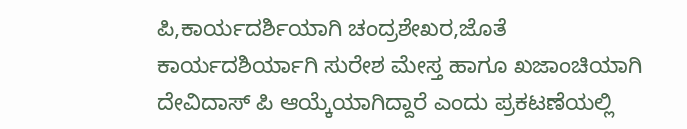ಪಿ,ಕಾರ್ಯದರ್ಶಿಯಾಗಿ ಚಂದ್ರಶೇಖರ,ಜೊತೆ ಕಾರ್ಯದಶಿರ್ಯಾಗಿ ಸುರೇಶ ಮೇಸ್ತ ಹಾಗೂ ಖಜಾಂಚಿಯಾಗಿ ದೇವಿದಾಸ್ ಪಿ ಆಯ್ಕೆಯಾಗಿದ್ದಾರೆ ಎಂದು ಪ್ರಕಟಣೆಯಲ್ಲಿ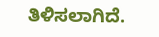ತಿಳಿಸಲಾಗಿದೆ.